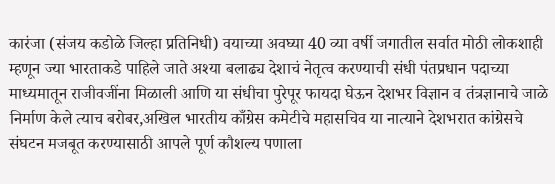कारंजा (संजय कडोळे जिल्हा प्रतिनिधी) वयाच्या अवघ्या 40 व्या वर्षी जगातील सर्वात मोठी लोकशाही म्हणून ज्या भारताकडे पाहिले जाते अश्या बलाढ्य देशाचं नेतृत्व करण्याची संधी पंतप्रधान पदाच्या माध्यमातून राजीवजींना मिळाली आणि या संधीचा पुरेपूर फायदा घेऊन देशभर विज्ञान व तंत्रज्ञानाचे जाळे निर्माण केले त्याच बरोबर,अखिल भारतीय काँग्रेस कमेटीचे महासचिव या नात्याने देशभरात कांग्रेसचे संघटन मजबूत करण्यासाठी आपले पूर्ण कौशल्य पणाला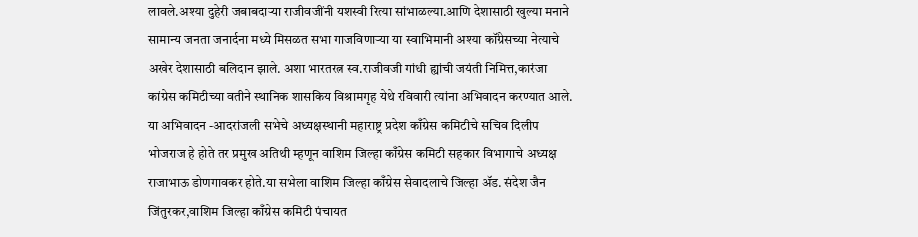लावले.अश्या दुहेरी जबाबदाऱ्या राजीवजींनी यशस्वी रित्या सांभाळल्या.आणि देशासाठी खुल्या मनाने सामान्य जनता जनार्दना मध्ये मिसळत सभा गाजविणाऱ्या या स्वाभिमानी अश्या कॉंग्रेसच्या नेत्याचे अखेर देशासाठी बलिदान झाले. अशा भारतरत्न स्व.राजीवजी गांधी ह्यांची जयंती निमित्त,कारंजा कांग्रेस कमिटीच्या वतीने स्थानिक शासकिय विश्रामगृह येथे रविवारी त्यांना अभिवादन करण्यात आले.
या अभिवादन -आदरांजली सभेचे अध्यक्षस्थानी महाराष्ट्र प्रदेश काँग्रेस कमिटीचे सचिव दिलीप भोजराज हे होते तर प्रमुख अतिथी म्हणून वाशिम जिल्हा काँग्रेस कमिटी सहकार विभागाचे अध्यक्ष राजाभाऊ डोणगावकर होते.या सभेला वाशिम जिल्हा काँग्रेस सेवादलाचे जिल्हा ॲड. संदेश जैन जिंतुरकर,वाशिम जिल्हा काँग्रेस कमिटी पंचायत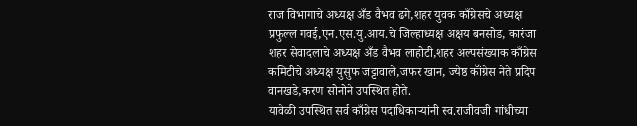राज विभागाचे अध्यक्ष अँड वैभव ढगे,शहर युवक काँग्रेसचे अध्यक्ष प्रफुल्ल गवई,एन.एस.यु.आय.चे जिल्हाध्यक्ष अक्षय बनसोड, कारंजा शहर सेवादलाचे अध्यक्ष अँड वैभव लाहोटी,शहर अल्पसंख्याक काँग्रेस कमिटीचे अध्यक्ष युसुफ जट्टावाले,जफर खान, ज्येष्ठ कॉंग्रेस नेते प्रदिप वानखडे,करण सोनोने उपस्थित होते.
यावेळी उपस्थित सर्व काँग्रेस पदाधिकाऱ्यांनी स्व.राजीवजी गांधीच्या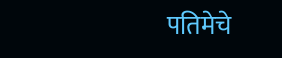पतिमेचे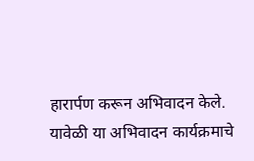हारार्पण करून अभिवादन केले.
यावेळी या अभिवादन कार्यक्रमाचे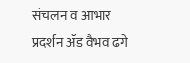संचलन व आभार प्रदर्शन ॲड वैभव ढगे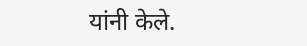यांनी केले.